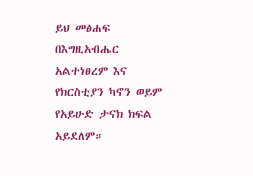ይህ መፅሐፍ በእግዚአብሔር አልተነፀረም እና የክርስቲያን ካኖን ወይም የአይሁድ ታናክ ክፍል አይደለም።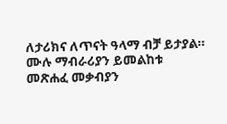ለታሪክና ለጥናት ዓላማ ብቻ ይታያል። ሙሉ ማብራሪያን ይመልከቱ መጽሐፈ መቃብያን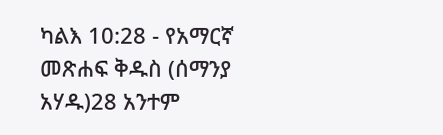ካልእ 10:28 - የአማርኛ መጽሐፍ ቅዱስ (ሰማንያ አሃዱ)28 አንተም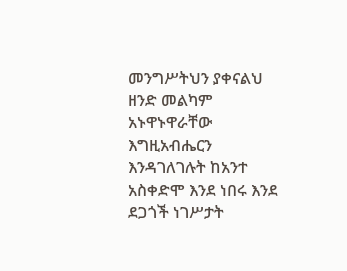መንግሥትህን ያቀናልህ ዘንድ መልካም አኑዋኑዋራቸው እግዚአብሔርን እንዳገለገሉት ከአንተ አስቀድሞ እንደ ነበሩ እንደ ደጋጎች ነገሥታት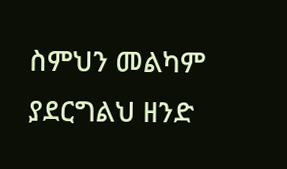ስምህን መልካም ያደርግልህ ዘንድ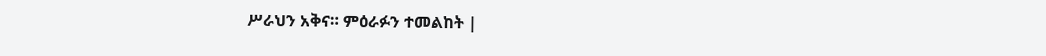ሥራህን አቅና። ምዕራፉን ተመልከት |